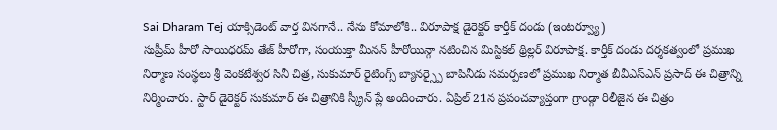Sai Dharam Tej యాక్సిడెంట్ వార్త వినగానే.. నేను కోమాలోకి.. విరూపాక్ష డైరెక్టర్ కార్తీక్ దండు (ఇంటర్వ్యూ)
సుప్రీమ్ హీరో సాయిధరమ్ తేజ్ హీరోగా, సంయుక్తా మీనన్ హీరోయిన్గా నటించిన మిస్టికల్ థ్రిల్లర్ విరూపాక్ష. కార్తీక్ దండు దర్శకత్వంలో ప్రముఖ నిర్మాణ సంస్థలు శ్రీ వెంకటేశ్వర సినీ చిత్ర, సుకుమార్ రైటింగ్స్ బ్యానర్స్పై బాపినీడు సమర్పణలో ప్రముఖ నిర్మాత బీవీఎస్ఎన్ ప్రసాద్ ఈ చిత్రాన్ని నిర్మించారు. స్టార్ డైరెక్టర్ సుకుమార్ ఈ చిత్రానికి స్క్రీన్ ప్లే అందించారు. ఏప్రిల్ 21న ప్రపంచవ్యాప్తంగా గ్రాండ్గా రిలీజైన ఈ చిత్రం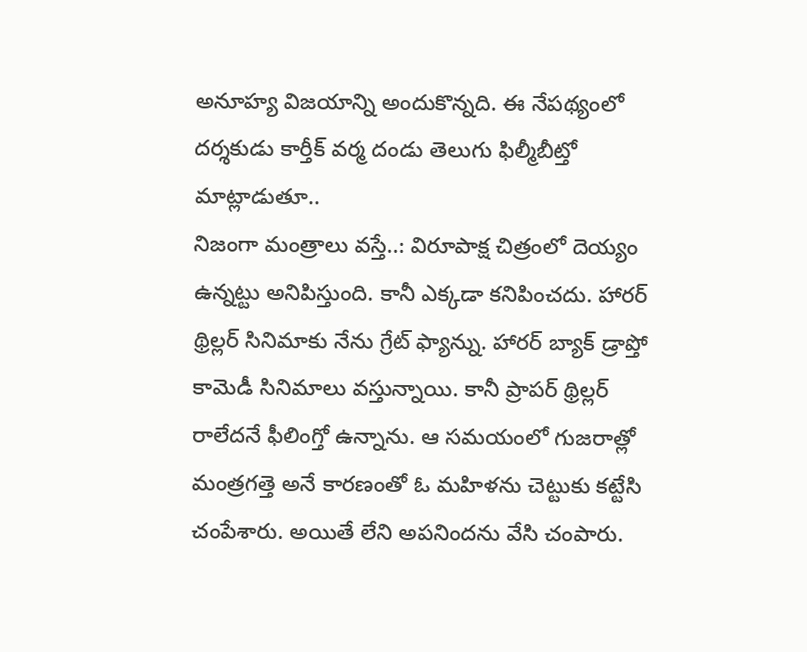అనూహ్య విజయాన్ని అందుకొన్నది. ఈ నేపథ్యంలో దర్శకుడు కార్తీక్ వర్మ దండు తెలుగు ఫిల్మీబీట్తో మాట్లాడుతూ..
నిజంగా మంత్రాలు వస్తే..: విరూపాక్ష చిత్రంలో దెయ్యం ఉన్నట్టు అనిపిస్తుంది. కానీ ఎక్కడా కనిపించదు. హారర్ థ్రిల్లర్ సినిమాకు నేను గ్రేట్ ఫ్యాన్ను. హారర్ బ్యాక్ డ్రాప్తో కామెడీ సినిమాలు వస్తున్నాయి. కానీ ప్రాపర్ థ్రిల్లర్ రాలేదనే ఫీలింగ్తో ఉన్నాను. ఆ సమయంలో గుజరాత్లో మంత్రగత్తె అనే కారణంతో ఓ మహిళను చెట్టుకు కట్టేసి చంపేశారు. అయితే లేని అపనిందను వేసి చంపారు.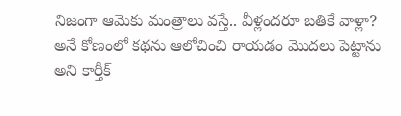నిజంగా ఆమెకు మంత్రాలు వస్తే.. వీళ్లందరూ బతికే వాళ్లా? అనే కోణంలో కథను ఆలోచించి రాయడం మొదలు పెట్టాను అని కార్తీక్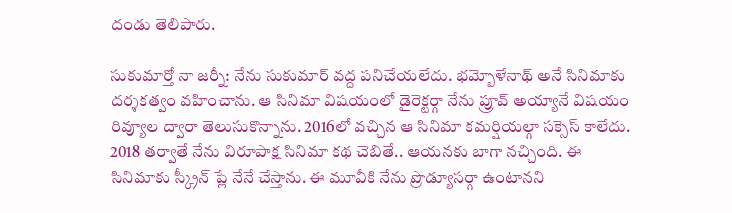దండు తెలిపారు.

సుకుమార్తో నా జర్నీ: నేను సుకుమార్ వద్ద పనిచేయలేదు. భమ్బోళేనాథ్ అనే సినిమాకు దర్శకత్వం వహించాను. ఆ సినిమా విషయంలో డైరెక్టర్గా నేను ప్రూవ్ అయ్యానే విషయం రివ్యూల ద్వారా తెలుసుకొన్నాను. 2016లో వచ్చిన ఆ సినిమా కమర్షియల్గా సక్సెస్ కాలేదు. 2018 తర్వాతే నేను విరూపాక్ష సినిమా కథ చెబితే.. ఆయనకు బాగా నచ్చింది. ఈ సినిమాకు స్క్రీన్ ప్లే నేనే చేస్తాను. ఈ మూవీకి నేను ప్రొడ్యూసర్గా ఉంటానని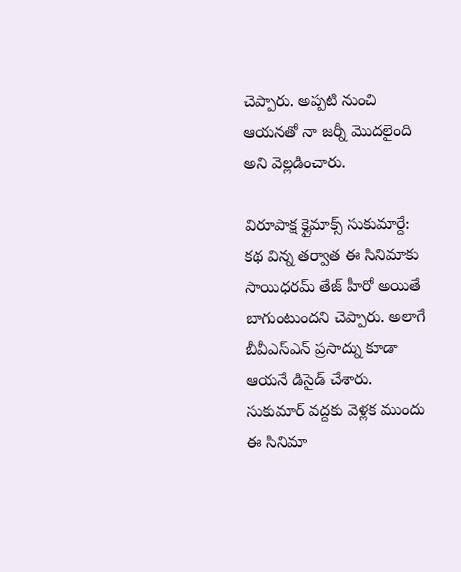చెప్పారు. అప్పటి నుంచి ఆయనతో నా జర్నీ మొదలైంది అని వెల్లడించారు.

విరూపాక్ష క్లైమాక్స్ సుకుమార్దే: కథ విన్న తర్వాత ఈ సినిమాకు సాయిధరమ్ తేజ్ హీరో అయితే బాగుంటుందని చెప్పారు. అలాగే బీవీఎస్ఎన్ ప్రసాద్ను కూడా ఆయనే డిసైడ్ చేశారు. సుకుమార్ వద్దకు వెళ్లక ముందు ఈ సినిమా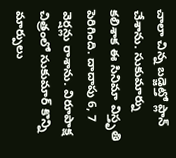చాలా చిన్న బడ్జెట్తో ప్లాన్ చేశాను. సుకుమార్ను కలిశాక ఈ సినిమా విస్తృతి పెరిగింది. దాదాపు 6, 7 వెర్షన్లు రాశాను. విరూపాక్ష చిత్రంలో సుకుమార్ కొన్ని మార్పులు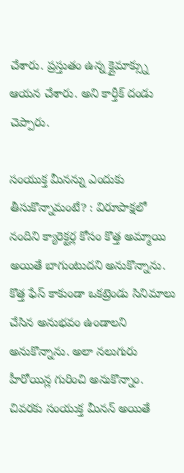చేశారు. ప్రస్తుతం ఉన్న క్లైమాక్స్ను ఆయన చేశారు. అని కార్తీక్ దండు చెప్పారు.

సంయుక్త మీనన్ను ఎందుకు తీసుకొన్నామంటే? : విరూపాక్షలో నందిని క్యారెక్టర్ల కోసం కొత్త అమ్మాయి అయితే బాగుంటుదని అనుకొన్నాను. కొత్త ఫేస్ కాకుండా ఒకట్రెండు సినిమాలు చేసిన అనుభవం ఉండాలని అనుకొన్నాను. అలా నలుగురు హీరోయిన్ల గురించి అనుకొన్నాం. చివరకు సంయుక్త మీనన్ అయితే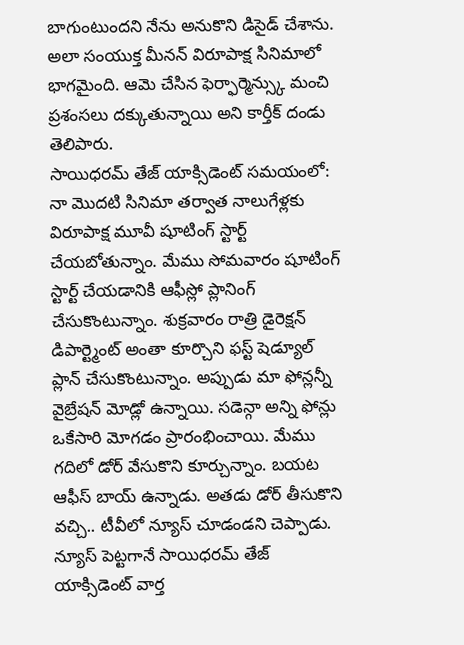బాగుంటుందని నేను అనుకొని డిసైడ్ చేశాను. అలా సంయుక్త మీనన్ విరూపాక్ష సినిమాలో భాగమైంది. ఆమె చేసిన ఫెర్ఫార్మెన్స్కు మంచి ప్రశంసలు దక్కుతున్నాయి అని కార్తీక్ దండు తెలిపారు.
సాయిధరమ్ తేజ్ యాక్సిడెంట్ సమయంలో: నా మొదటి సినిమా తర్వాత నాలుగేళ్లకు విరూపాక్ష మూవీ షూటింగ్ స్టార్ట్ చేయబోతున్నాం. మేము సోమవారం షూటింగ్ స్టార్ట్ చేయడానికి ఆఫీస్లో ప్లానింగ్ చేసుకొంటున్నాం. శుక్రవారం రాత్రి డైరెక్షన్ డిపార్ట్మెంట్ అంతా కూర్చొని ఫస్ట్ షెడ్యూల్ ప్లాన్ చేసుకొంటున్నాం. అప్పుడు మా ఫోన్లన్నీ వైబ్రేషన్ మోడ్లో ఉన్నాయి. సడెన్గా అన్ని ఫోన్లు ఒకేసారి మోగడం ప్రారంభించాయి. మేము గదిలో డోర్ వేసుకొని కూర్చున్నాం. బయట ఆఫీస్ బాయ్ ఉన్నాడు. అతడు డోర్ తీసుకొని వచ్చి.. టీవీలో న్యూస్ చూడండని చెప్పాడు. న్యూస్ పెట్టగానే సాయిధరమ్ తేజ్ యాక్సిడెంట్ వార్త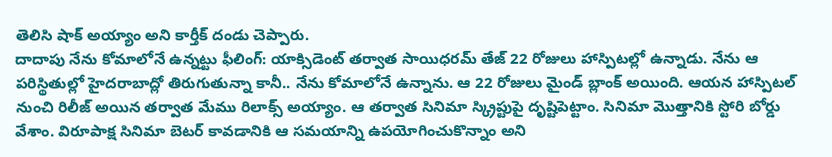తెలిసి షాక్ అయ్యాం అని కార్తీక్ దండు చెప్పారు.
దాదాపు నేను కోమాలోనే ఉన్నట్టు ఫీలింగ్: యాక్సిడెంట్ తర్వాత సాయిధరమ్ తేజ్ 22 రోజులు హాస్పిటల్లో ఉన్నాడు. నేను ఆ పరిస్థితుల్లో హైదరాబాద్లో తిరుగుతున్నా కానీ.. నేను కోమాలోనే ఉన్నాను. ఆ 22 రోజులు మైండ్ బ్లాంక్ అయింది. ఆయన హాస్పిటల్ నుంచి రిలీజ్ అయిన తర్వాత మేము రిలాక్స్ అయ్యాం. ఆ తర్వాత సినిమా స్క్రిప్టుపై దృష్టిపెట్టాం. సినిమా మొత్తానికి స్టోరి బోర్డు వేశాం. విరూపాక్ష సినిమా బెటర్ కావడానికి ఆ సమయాన్ని ఉపయోగించుకొన్నాం అని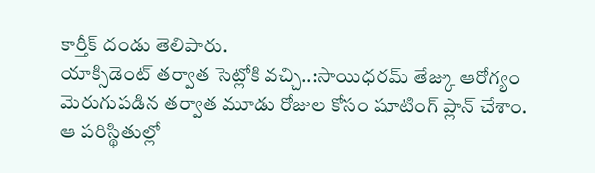కార్తీక్ దండు తెలిపారు.
యాక్సిడెంట్ తర్వాత సెట్లోకి వచ్చి..:సాయిధరమ్ తేజ్కు ఆరోగ్యం మెరుగుపడిన తర్వాత మూడు రోజుల కోసం షూటింగ్ ప్లాన్ చేశాం. ఆ పరిస్థితుల్లో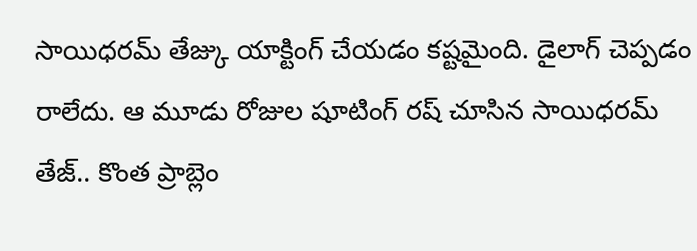సాయిధరమ్ తేజ్కు యాక్టింగ్ చేయడం కష్టమైంది. డైలాగ్ చెప్పడం రాలేదు. ఆ మూడు రోజుల షూటింగ్ రష్ చూసిన సాయిధరమ్ తేజ్.. కొంత ప్రాబ్లెం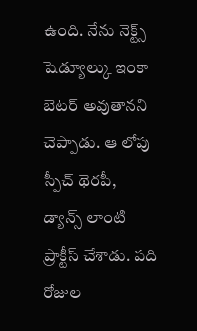ఉంది. నేను నెక్ట్స్ షెడ్యూల్కు ఇంకా బెటర్ అవుతానని చెప్పాడు. ఆ లోపు స్పీచ్ థెరపీ, డ్యాన్స్ లాంటి ప్రాక్టీస్ చేశాడు. పది రోజుల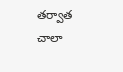తర్వాత చాలా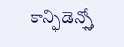కాన్ఫిడెన్స్తో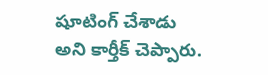షూటింగ్ చేశాడు అని కార్తీక్ చెప్పారు.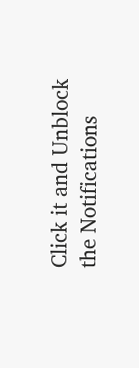Click it and Unblock the Notifications